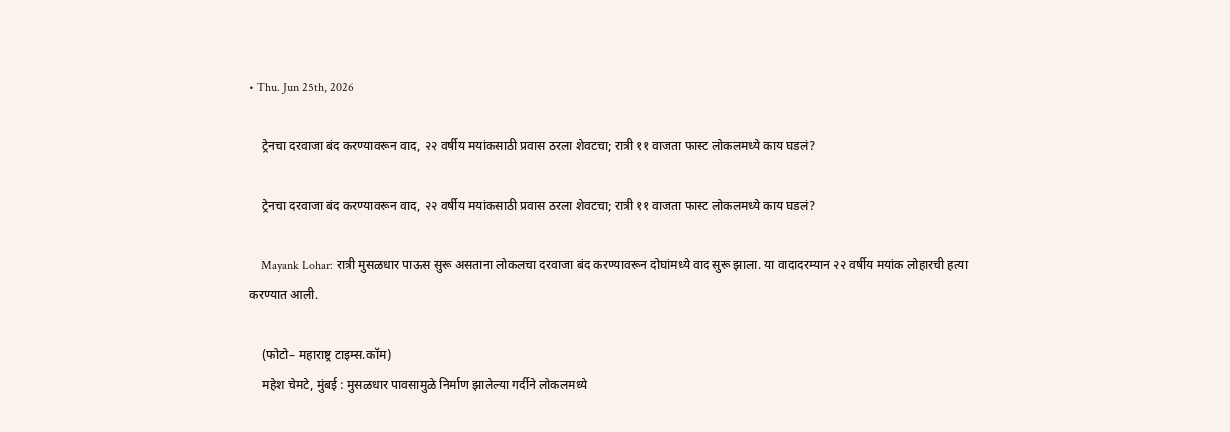• Thu. Jun 25th, 2026

    ट्रेनचा दरवाजा बंद करण्यावरून वाद, २२ वर्षीय मयांकसाठी प्रवास ठरला शेवटचा; रात्री ११ वाजता फास्ट लोकलमध्ये काय घडलं?

    ट्रेनचा दरवाजा बंद करण्यावरून वाद, २२ वर्षीय मयांकसाठी प्रवास ठरला शेवटचा; रात्री ११ वाजता फास्ट लोकलमध्ये काय घडलं?

    Mayank Lohar: रात्री मुसळधार पाऊस सुरू असताना लोकलचा दरवाजा बंद करण्यावरून दोघांमध्ये वाद सुरू झाला. या वादादरम्यान २२ वर्षीय मयांक लोहारची हत्या करण्यात आली.

    (फोटो– महाराष्ट्र टाइम्स.कॉम)
    महेश चेमटे, मुंबई : मुसळधार पावसामुळे निर्माण झालेल्या गर्दीने लोकलमध्ये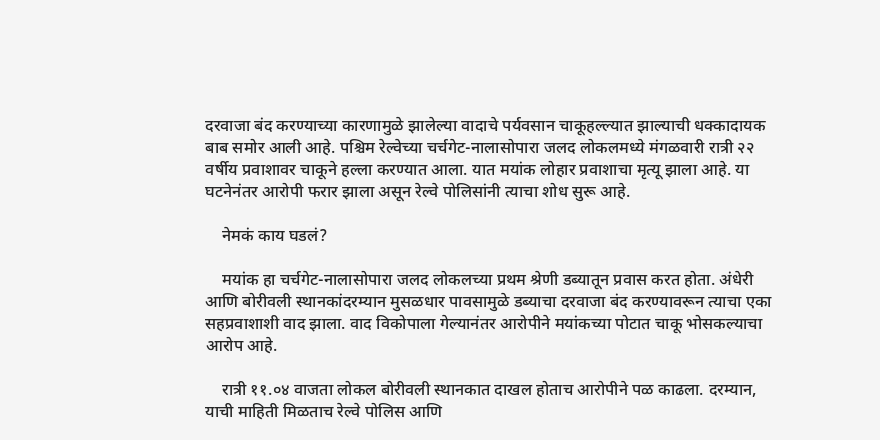दरवाजा बंद करण्याच्या कारणामुळे झालेल्या वादाचे पर्यवसान चाकूहल्ल्यात झाल्याची धक्कादायक बाब समोर आली आहे. पश्चिम रेल्वेच्या चर्चगेट-नालासोपारा जलद लोकलमध्ये मंगळवारी रात्री २२ वर्षीय प्रवाशावर चाकूने हल्ला करण्यात आला. यात मयांक लोहार प्रवाशाचा मृत्यू झाला आहे. या घटनेनंतर आरोपी फरार झाला असून रेल्वे पोलिसांनी त्याचा शोध सुरू आहे.

    नेमकं काय घडलं?

    मयांक हा चर्चगेट-नालासोपारा जलद लोकलच्या प्रथम श्रेणी डब्यातून प्रवास करत होता. अंधेरी आणि बोरीवली स्थानकांदरम्यान मुसळधार पावसामुळे डब्याचा दरवाजा बंद करण्यावरून त्याचा एका सहप्रवाशाशी वाद झाला. वाद विकोपाला गेल्यानंतर आरोपीने मयांकच्या पोटात चाकू भोसकल्याचा आरोप आहे.

    रात्री ११.०४ वाजता लोकल बोरीवली स्थानकात दाखल होताच आरोपीने पळ काढला. दरम्यान, याची माहिती मिळताच रेल्वे पोलिस आणि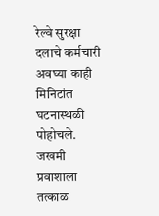रेल्वे सुरक्षा दलाचे कर्मचारी अवघ्या काही मिनिटांत घटनास्थळी पोहोचले. जखमी प्रवाशाला तत्काळ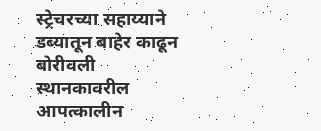स्ट्रेचरच्या सहाय्याने डब्यातून बाहेर काढून बोरीवली स्थानकावरील आपत्कालीन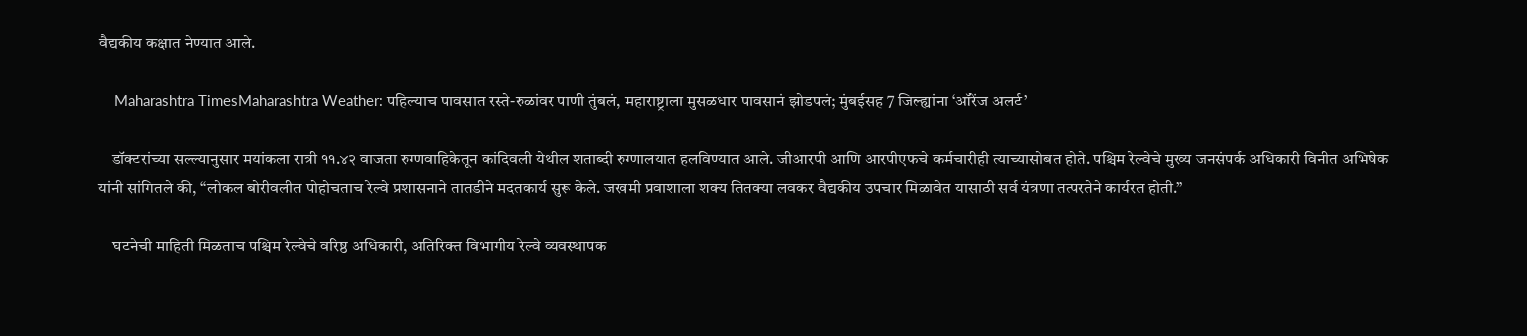वैद्यकीय कक्षात नेण्यात आले.

    Maharashtra TimesMaharashtra Weather: पहिल्याच पावसात रस्ते-रुळांवर पाणी तुंबलं, महाराष्ट्राला मुसळधार पावसानं झोडपलं; मुंबईसह 7 जिल्ह्यांना ‘ऑरेंज अलर्ट’

    डॉक्टरांच्या सल्ल्यानुसार मयांकला रात्री ११.४२ वाजता रुग्णवाहिकेतून कांदिवली येथील शताब्दी रुग्णालयात हलविण्यात आले. जीआरपी आणि आरपीएफचे कर्मचारीही त्याच्यासोबत होते. पश्चिम रेल्वेचे मुख्य जनसंपर्क अधिकारी विनीत अभिषेक यांनी सांगितले की, “लोकल बोरीवलीत पोहोचताच रेल्वे प्रशासनाने तातडीने मदतकार्य सुरू केले. जखमी प्रवाशाला शक्य तितक्या लवकर वैद्यकीय उपचार मिळावेत यासाठी सर्व यंत्रणा तत्परतेने कार्यरत होती.”

    घटनेची माहिती मिळताच पश्चिम रेल्वेचे वरिष्ठ अधिकारी, अतिरिक्त विभागीय रेल्वे व्यवस्थापक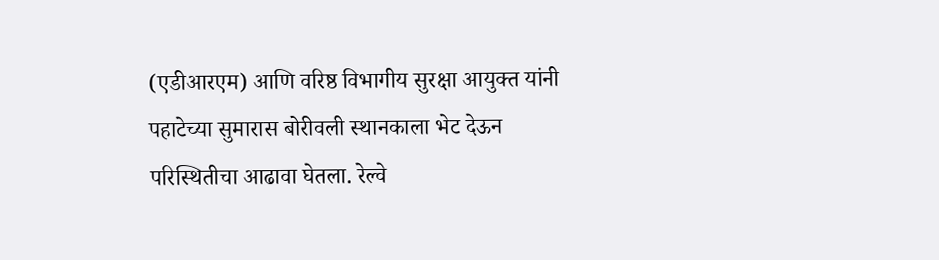(एडीआरएम) आणि वरिष्ठ विभागीय सुरक्षा आयुक्त यांनी पहाटेच्या सुमारास बोरीवली स्थानकाला भेट देऊन परिस्थितीचा आढावा घेतला. रेल्वे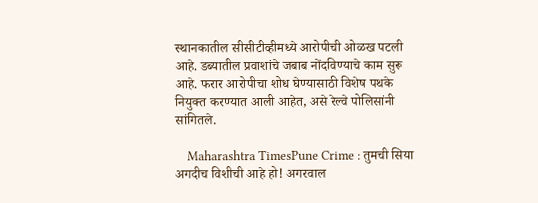स्थानकातील सीसीटीव्हीमध्ये आरोपीची ओळख पटली आहे. डब्यातील प्रवाशांचे जबाब नोंदविण्याचे काम सुरू आहे. फरार आरोपीचा शोध घेण्यासाठी विशेष पथके नियुक्त करण्यात आली आहेत, असे रेल्वे पोलिसांनी सांगितले.

    Maharashtra TimesPune Crime : तुमची सिया अगदीच विशीची आहे हो! अगरवाल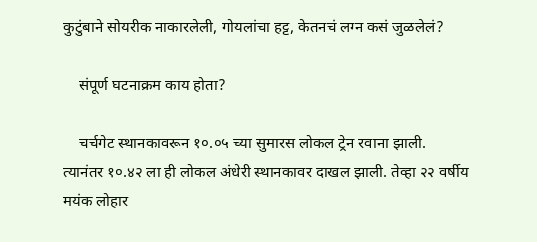कुटुंबाने सोयरीक नाकारलेली, गोयलांचा हट्ट, केतनचं लग्न कसं जुळलेलं?

    संपूर्ण घटनाक्रम काय होता?

    चर्चगेट स्थानकावरून १०.०५ च्या सुमारस लोकल ट्रेन रवाना झाली. त्यानंतर १०.४२ ला ही लोकल अंधेरी स्थानकावर दाखल झाली. तेव्हा २२ वर्षीय मयंक लोहार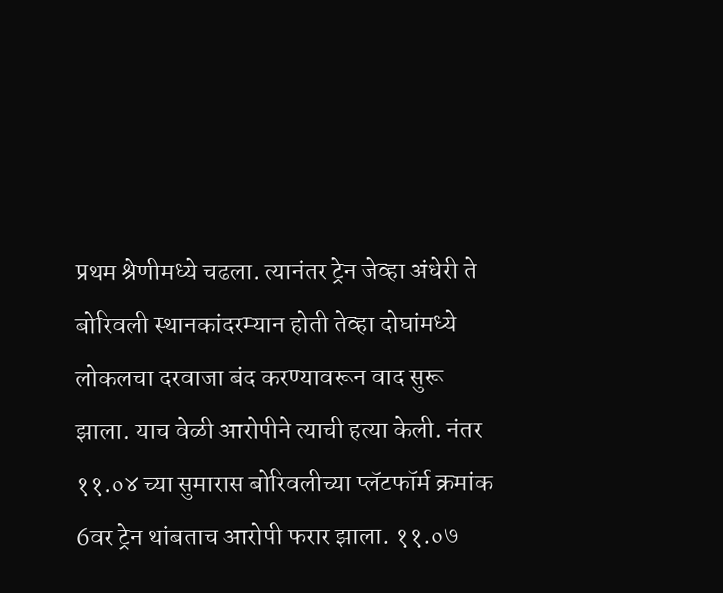प्रथम श्रेणीमध्ये चढला. त्यानंतर ट्रेन जेव्हा अंधेरी ते बोरिवली स्थानकांदरम्यान होती तेव्हा दोघांमध्ये लोकलचा दरवाजा बंद करण्यावरून वाद सुरू झाला. याच वेळी आरोपीने त्याची हत्या केली. नंतर ११.०४ च्या सुमारास बोरिवलीच्या प्लॅटफॉर्म क्रमांक 6वर ट्रेन थांबताच आरोपी फरार झाला. ११.०७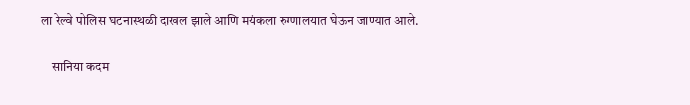ला रेल्वे पोलिस घटनास्थळी दाखल झाले आणि मयंकला रुग्णालयात घेऊन जाण्यात आले.

    सानिया कदम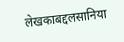लेखकाबद्दलसानिया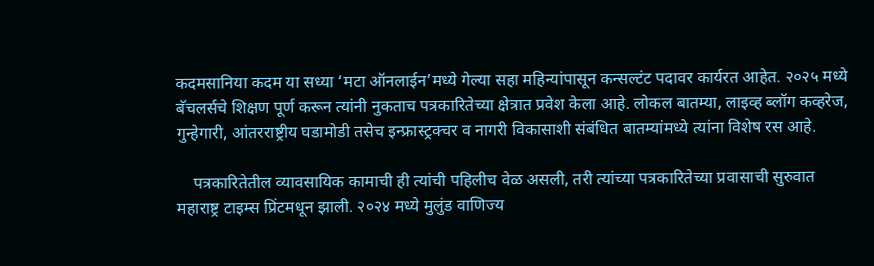कदमसानिया कदम या सध्या ‘मटा ऑनलाईन’मध्ये गेल्या सहा महिन्यांपासून कन्सल्टंट पदावर कार्यरत आहेत. २०२५ मध्ये बॅचलर्सचे शिक्षण पूर्ण करून त्यांनी नुकताच पत्रकारितेच्या क्षेत्रात प्रवेश केला आहे. लोकल बातम्या, लाइव्ह ब्लॉग कव्हरेज, गुन्हेगारी, आंतरराष्ट्रीय घडामोडी तसेच इन्फ्रास्ट्रक्चर व नागरी विकासाशी संबंधित बातम्यांमध्ये त्यांना विशेष रस आहे.

    पत्रकारितेतील व्यावसायिक कामाची ही त्यांची पहिलीच वेळ असली, तरी त्यांच्या पत्रकारितेच्या प्रवासाची सुरुवात महाराष्ट्र टाइम्स प्रिंटमधून झाली. २०२४ मध्ये मुलुंड वाणिज्य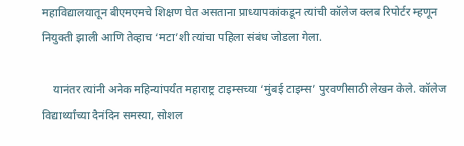महाविद्यालयातून बीएमएमचे शिक्षण घेत असताना प्राध्यापकांकडून त्यांची कॉलेज क्लब रिपोर्टर म्हणून नियुक्ती झाली आणि तेव्हाच ‘मटा’शी त्यांचा पहिला संबंध जोडला गेला.

    यानंतर त्यांनी अनेक महिन्यांपर्यंत महाराष्ट्र टाइम्सच्या ‘मुंबई टाइम्स’ पुरवणीसाठी लेखन केले. कॉलेज विद्यार्थ्यांच्या दैनंदिन समस्या, सोशल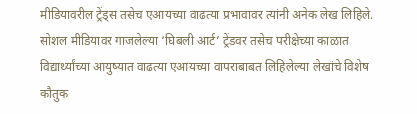मीडियावरील ट्रेंड्स तसेच एआयच्या वाढत्या प्रभावावर त्यांनी अनेक लेख लिहिले. सोशल मीडियावर गाजलेल्या ‘घिबली आर्ट’ ट्रेंडवर तसेच परीक्षेच्या काळात विद्यार्थ्यांच्या आयुष्यात वाढत्या एआयच्या वापराबाबत लिहिलेल्या लेखांचे विशेष कौतुक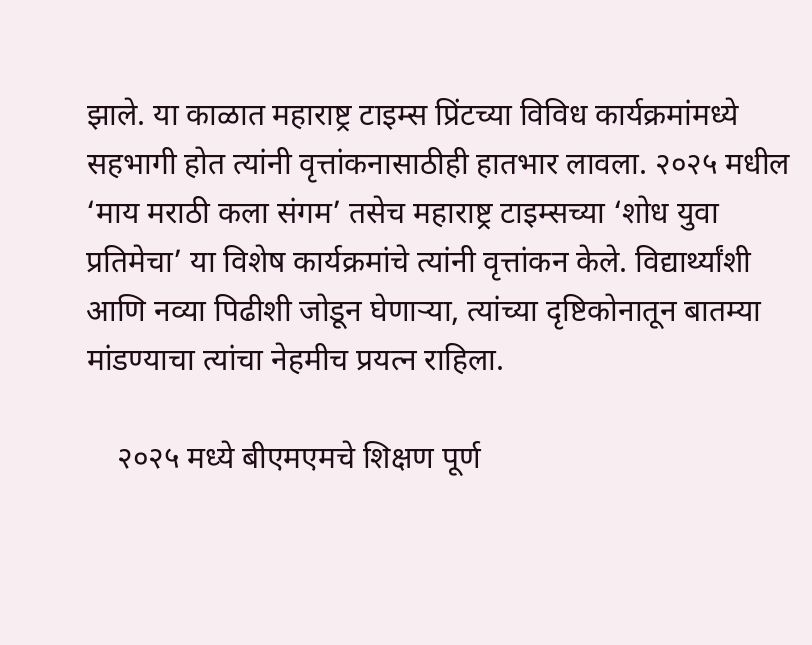झाले. या काळात महाराष्ट्र टाइम्स प्रिंटच्या विविध कार्यक्रमांमध्ये सहभागी होत त्यांनी वृत्तांकनासाठीही हातभार लावला. २०२५ मधील ‘माय मराठी कला संगम’ तसेच महाराष्ट्र टाइम्सच्या ‘शोध युवा प्रतिमेचा’ या विशेष कार्यक्रमांचे त्यांनी वृत्तांकन केले. विद्यार्थ्यांशी आणि नव्या पिढीशी जोडून घेणाऱ्या, त्यांच्या दृष्टिकोनातून बातम्या मांडण्याचा त्यांचा नेहमीच प्रयत्न राहिला.

    २०२५ मध्ये बीएमएमचे शिक्षण पूर्ण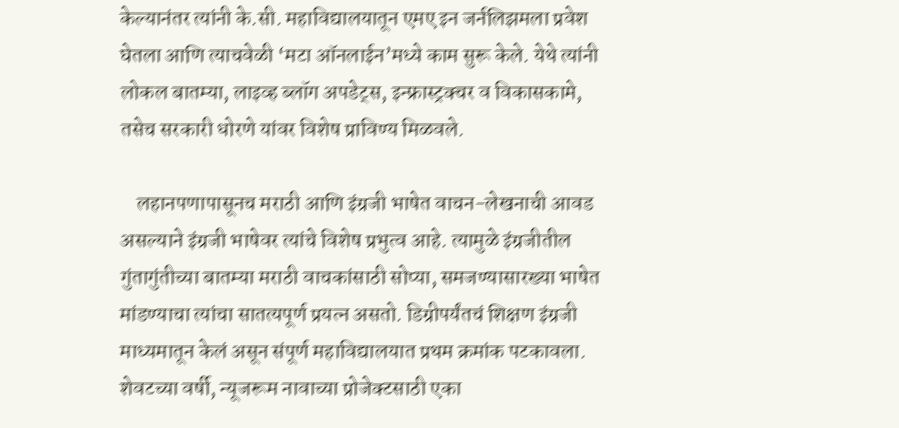केल्यानंतर त्यांनी के.सी. महाविद्यालयातून एमए इन जर्नलिझमला प्रवेश घेतला आणि त्याचवेळी ‘मटा ऑनलाईन’मध्ये काम सुरू केले. येथे त्यांनी लोकल बातम्या, लाइव्ह ब्लॉग अपडेट्स, इन्फ्रास्ट्रक्चर व विकासकामे, तसेच सरकारी धोरणे यांवर विशेष प्राविण्य मिळवले.

    लहानपणापासूनच मराठी आणि इंग्रजी भाषेत वाचन-लेखनाची आवड असल्याने इंग्रजी भाषेवर त्यांचे विशेष प्रभुत्व आहे. त्यामुळे इंग्रजीतील गुंतागुंतीच्या बातम्या मराठी वाचकांसाठी सोप्या, समजण्यासारख्या भाषेत मांडण्याचा त्यांचा सातत्यपूर्ण प्रयत्न असतो. डिग्रीपर्यंतचं शिक्षण इंग्रजी माध्यमातून केलं असून संपूर्ण महाविद्यालयात प्रथम क्रमांक पटकावला. शेवटच्या वर्षी, न्यूजरूम नावाच्या प्रोजेक्टसाठी एका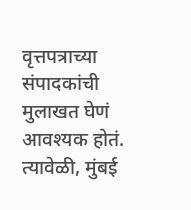वृत्तपत्राच्या संपादकांची मुलाखत घेणं आवश्यक होतं. त्यावेळी, मुंबई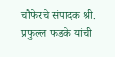चौफेरचे संपादक श्री. प्रफुल्ल फडके यांची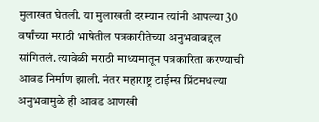मुलाखत घेतली. या मुलाखती दरम्यान त्यांनी आपल्या 30 वर्षांच्या मराठी भाषेतील पत्रकारीतेच्या अनुभवाबद्दल सांगितलं. त्यावेळी मराठी माध्यमातून पत्रकारिता करण्याची आवड निर्माण झाली. नंतर महाराष्ट्र टाईम्स प्रिंटमधल्या अनुभवामुळे ही आवड आणखी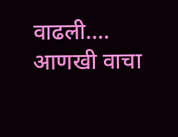वाढली.… आणखी वाचा